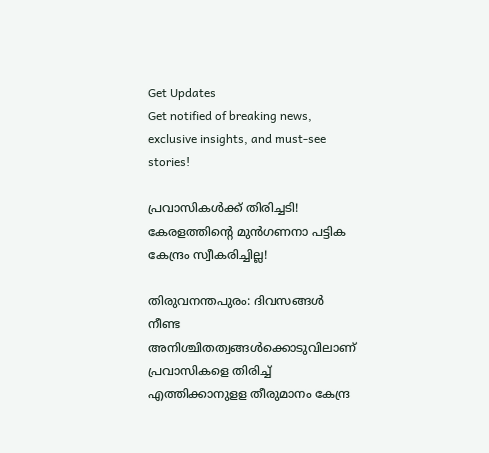Get Updates
Get notified of breaking news, exclusive insights, and must-see stories!

പ്രവാസികള്‍ക്ക് തിരിച്ചടി! കേരളത്തിന്റെ മുന്‍ഗണനാ പട്ടിക കേന്ദ്രം സ്വീകരിച്ചില്ല!

തിരുവനന്തപുരം: ദിവസങ്ങള്‍ നീണ്ട അനിശ്ചിതത്വങ്ങള്‍ക്കൊടുവിലാണ് പ്രവാസികളെ തിരിച്ച് എത്തിക്കാനുളള തീരുമാനം കേന്ദ്ര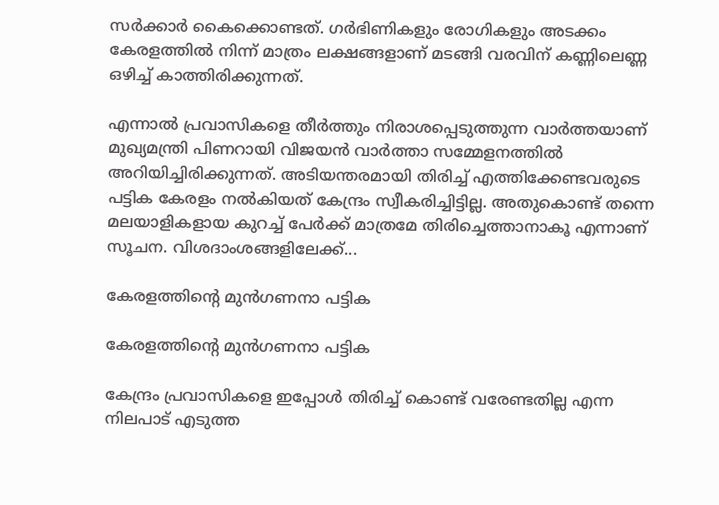സര്‍ക്കാര്‍ കൈക്കൊണ്ടത്. ഗര്‍ഭിണികളും രോഗികളും അടക്കം കേരളത്തില്‍ നിന്ന് മാത്രം ലക്ഷങ്ങളാണ് മടങ്ങി വരവിന് കണ്ണിലെണ്ണ ഒഴിച്ച് കാത്തിരിക്കുന്നത്.

എന്നാല്‍ പ്രവാസികളെ തീര്‍ത്തും നിരാശപ്പെടുത്തുന്ന വാര്‍ത്തയാണ് മുഖ്യമന്ത്രി പിണറായി വിജയന്‍ വാര്‍ത്താ സമ്മേളനത്തില്‍ അറിയിച്ചിരിക്കുന്നത്. അടിയന്തരമായി തിരിച്ച് എത്തിക്കേണ്ടവരുടെ പട്ടിക കേരളം നല്‍കിയത് കേന്ദ്രം സ്വീകരിച്ചിട്ടില്ല. അതുകൊണ്ട് തന്നെ മലയാളികളായ കുറച്ച് പേര്‍ക്ക് മാത്രമേ തിരിച്ചെത്താനാകൂ എന്നാണ് സൂചന. വിശദാംശങ്ങളിലേക്ക്...

കേരളത്തിന്റെ മുൻഗണനാ പട്ടിക

കേരളത്തിന്റെ മുൻഗണനാ പട്ടിക

കേന്ദ്രം പ്രവാസികളെ ഇപ്പോള്‍ തിരിച്ച് കൊണ്ട് വരേണ്ടതില്ല എന്ന നിലപാട് എടുത്ത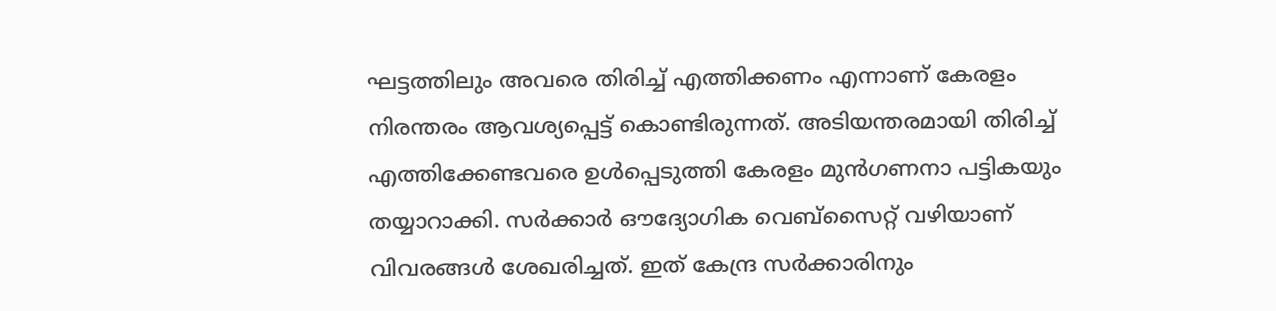ഘട്ടത്തിലും അവരെ തിരിച്ച് എത്തിക്കണം എന്നാണ് കേരളം നിരന്തരം ആവശ്യപ്പെട്ട് കൊണ്ടിരുന്നത്. അടിയന്തരമായി തിരിച്ച് എത്തിക്കേണ്ടവരെ ഉള്‍പ്പെടുത്തി കേരളം മുന്‍ഗണനാ പട്ടികയും തയ്യാറാക്കി. സര്‍ക്കാര്‍ ഔദ്യോഗിക വെബ്‌സൈറ്റ് വഴിയാണ് വിവരങ്ങള്‍ ശേഖരിച്ചത്. ഇത് കേന്ദ്ര സര്‍ക്കാരിനും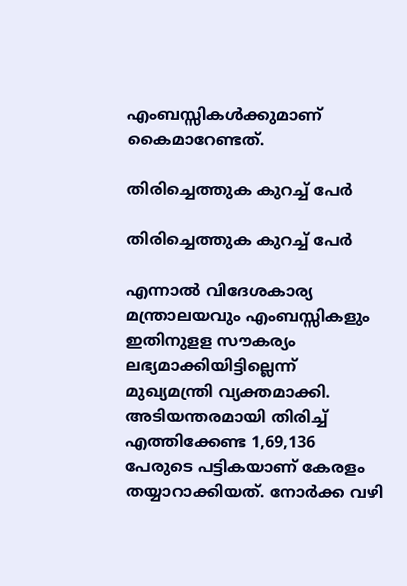എംബസ്സികള്‍ക്കുമാണ് കൈമാറേണ്ടത്.

തിരിച്ചെത്തുക കുറച്ച് പേർ

തിരിച്ചെത്തുക കുറച്ച് പേർ

എന്നാല്‍ വിദേശകാര്യ മന്ത്രാലയവും എംബസ്സികളും ഇതിനുളള സൗകര്യം ലഭ്യമാക്കിയിട്ടില്ലെന്ന് മുഖ്യമന്ത്രി വ്യക്തമാക്കി. അടിയന്തരമായി തിരിച്ച് എത്തിക്കേണ്ട 1,69,136 പേരുടെ പട്ടികയാണ് കേരളം തയ്യാറാക്കിയത്. നോര്‍ക്ക വഴി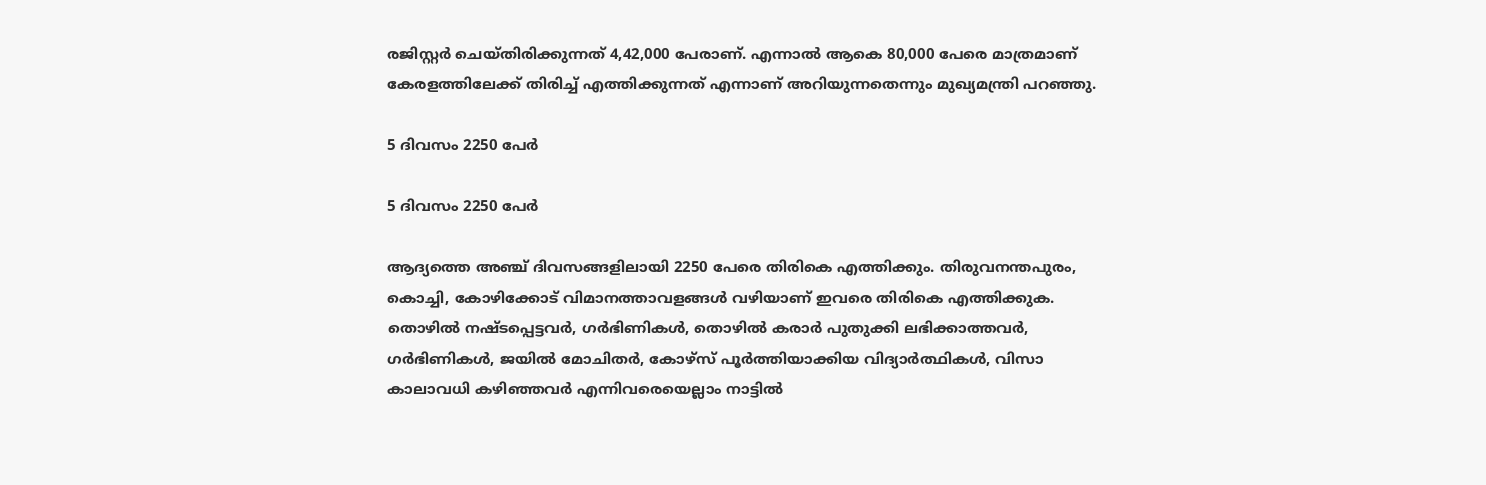രജിസ്റ്റര്‍ ചെയ്തിരിക്കുന്നത് 4,42,000 പേരാണ്. എന്നാല്‍ ആകെ 80,000 പേരെ മാത്രമാണ് കേരളത്തിലേക്ക് തിരിച്ച് എത്തിക്കുന്നത് എന്നാണ് അറിയുന്നതെന്നും മുഖ്യമന്ത്രി പറഞ്ഞു.

5 ദിവസം 2250 പേർ

5 ദിവസം 2250 പേർ

ആദ്യത്തെ അഞ്ച് ദിവസങ്ങളിലായി 2250 പേരെ തിരികെ എത്തിക്കും. തിരുവനന്തപുരം, കൊച്ചി, കോഴിക്കോട് വിമാനത്താവളങ്ങള്‍ വഴിയാണ് ഇവരെ തിരികെ എത്തിക്കുക. തൊഴില്‍ നഷ്ടപ്പെട്ടവര്‍, ഗര്‍ഭിണികള്‍, തൊഴില്‍ കരാര്‍ പുതുക്കി ലഭിക്കാത്തവര്‍, ഗര്‍ഭിണികള്‍, ജയില്‍ മോചിതര്‍, കോഴ്‌സ് പൂര്‍ത്തിയാക്കിയ വിദ്യാര്‍ത്ഥികള്‍, വിസാ കാലാവധി കഴിഞ്ഞവര്‍ എന്നിവരെയെല്ലാം നാട്ടില്‍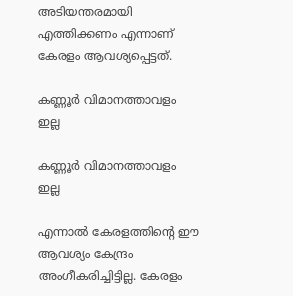അടിയന്തരമായി എത്തിക്കണം എന്നാണ് കേരളം ആവശ്യപ്പെട്ടത്.

കണ്ണൂർ വിമാനത്താവളം ഇല്ല

കണ്ണൂർ വിമാനത്താവളം ഇല്ല

എന്നാല്‍ കേരളത്തിന്റെ ഈ ആവശ്യം കേന്ദ്രം അംഗീകരിച്ചിട്ടില്ല. കേരളം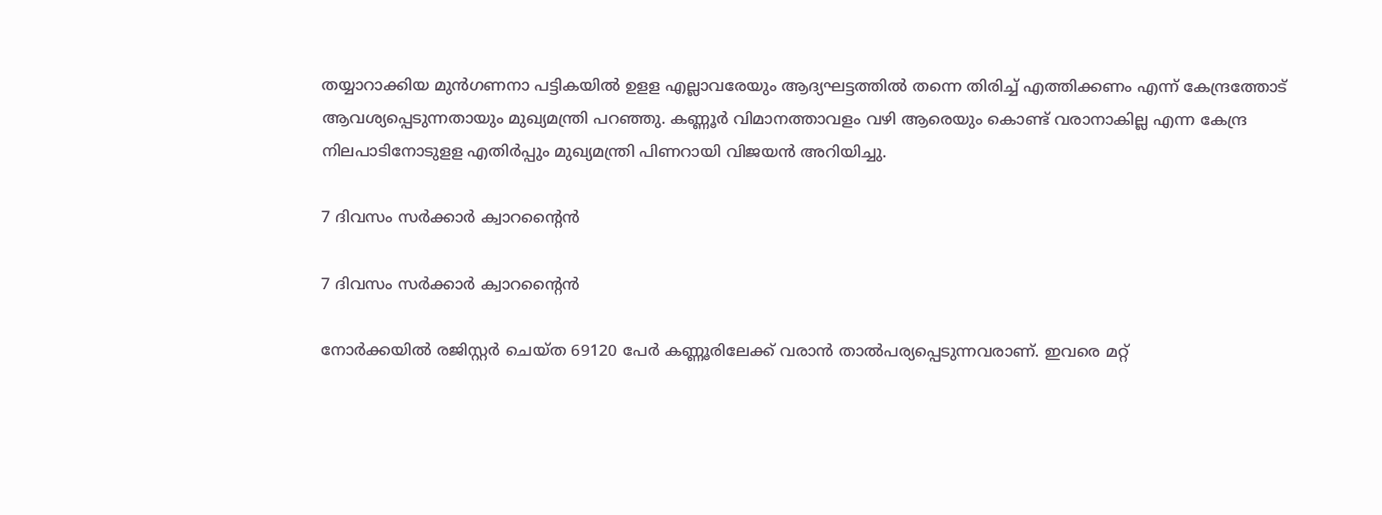തയ്യാറാക്കിയ മുന്‍ഗണനാ പട്ടികയില്‍ ഉളള എല്ലാവരേയും ആദ്യഘട്ടത്തില്‍ തന്നെ തിരിച്ച് എത്തിക്കണം എന്ന് കേന്ദ്രത്തോട് ആവശ്യപ്പെടുന്നതായും മുഖ്യമന്ത്രി പറഞ്ഞു. കണ്ണൂര്‍ വിമാനത്താവളം വഴി ആരെയും കൊണ്ട് വരാനാകില്ല എന്ന കേന്ദ്ര നിലപാടിനോടുളള എതിര്‍പ്പും മുഖ്യമന്ത്രി പിണറായി വിജയന്‍ അറിയിച്ചു.

7 ദിവസം സർക്കാർ ക്വാറന്റൈൻ

7 ദിവസം സർക്കാർ ക്വാറന്റൈൻ

നോര്‍ക്കയില്‍ രജിസ്റ്റര്‍ ചെയ്ത 69120 പേര്‍ കണ്ണൂരിലേക്ക് വരാന്‍ താല്‍പര്യപ്പെടുന്നവരാണ്. ഇവരെ മറ്റ്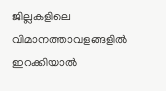ജില്ലകളിലെ വിമാനത്താവളങ്ങളില്‍ ഇറക്കിയാല്‍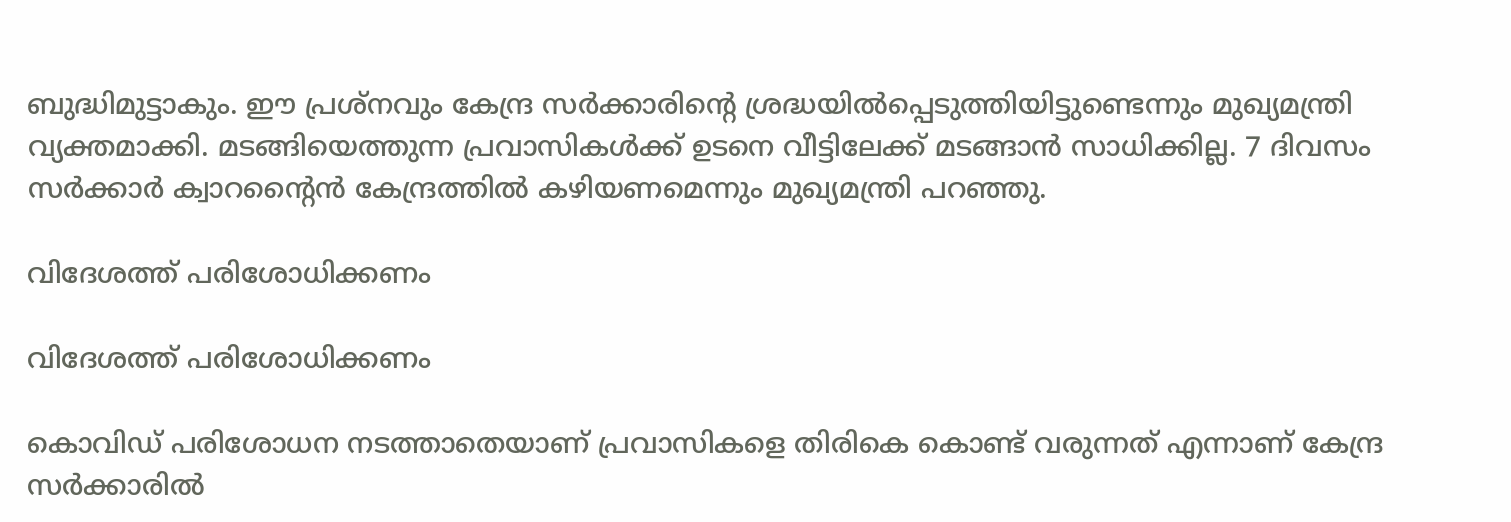ബുദ്ധിമുട്ടാകും. ഈ പ്രശ്‌നവും കേന്ദ്ര സര്‍ക്കാരിന്റെ ശ്രദ്ധയില്‍പ്പെടുത്തിയിട്ടുണ്ടെന്നും മുഖ്യമന്ത്രി വ്യക്തമാക്കി. മടങ്ങിയെത്തുന്ന പ്രവാസികള്‍ക്ക് ഉടനെ വീട്ടിലേക്ക് മടങ്ങാന്‍ സാധിക്കില്ല. 7 ദിവസം സര്‍ക്കാര്‍ ക്വാറന്റൈന്‍ കേന്ദ്രത്തില്‍ കഴിയണമെന്നും മുഖ്യമന്ത്രി പറഞ്ഞു.

വിദേശത്ത് പരിശോധിക്കണം

വിദേശത്ത് പരിശോധിക്കണം

കൊവിഡ് പരിശോധന നടത്താതെയാണ് പ്രവാസികളെ തിരികെ കൊണ്ട് വരുന്നത് എന്നാണ് കേന്ദ്ര സര്‍ക്കാരില്‍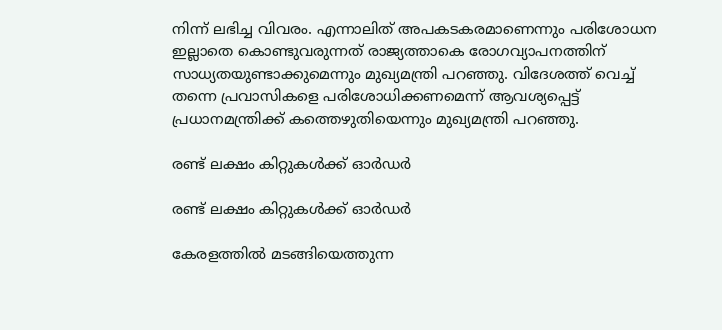നിന്ന് ലഭിച്ച വിവരം. എന്നാലിത് അപകടകരമാണെന്നും പരിശോധന ഇല്ലാതെ കൊണ്ടുവരുന്നത് രാജ്യത്താകെ രോഗവ്യാപനത്തിന് സാധ്യതയുണ്ടാക്കുമെന്നും മുഖ്യമന്ത്രി പറഞ്ഞു. വിദേശത്ത് വെച്ച് തന്നെ പ്രവാസികളെ പരിശോധിക്കണമെന്ന് ആവശ്യപ്പെട്ട് പ്രധാനമന്ത്രിക്ക് കത്തെഴുതിയെന്നും മുഖ്യമന്ത്രി പറഞ്ഞു.

രണ്ട് ലക്ഷം കിറ്റുകള്‍ക്ക് ഓർഡർ

രണ്ട് ലക്ഷം കിറ്റുകള്‍ക്ക് ഓർഡർ

കേരളത്തില്‍ മടങ്ങിയെത്തുന്ന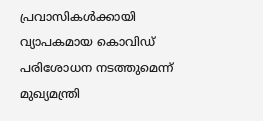പ്രവാസികള്‍ക്കായി വ്യാപകമായ കൊവിഡ് പരിശോധന നടത്തുമെന്ന് മുഖ്യമന്ത്രി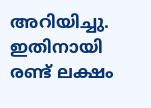അറിയിച്ചു. ഇതിനായി രണ്ട് ലക്ഷം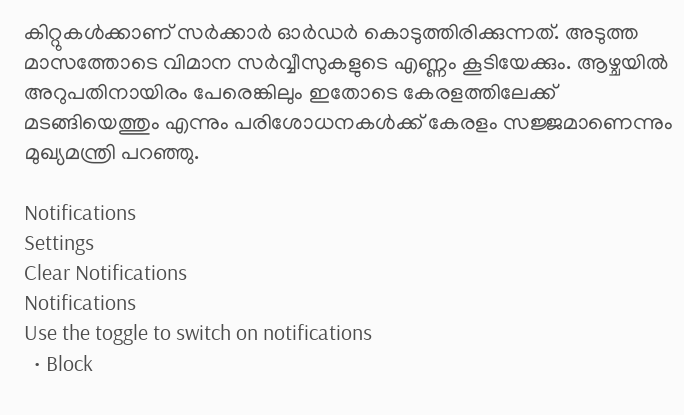കിറ്റുകള്‍ക്കാണ് സര്‍ക്കാര്‍ ഓര്‍ഡര്‍ കൊടുത്തിരിക്കുന്നത്. അടുത്ത മാസത്തോടെ വിമാന സര്‍വ്വീസുകളുടെ എണ്ണം കൂടിയേക്കും. ആഴ്ചയില്‍ അറുപതിനായിരം പേരെങ്കിലും ഇതോടെ കേരളത്തിലേക്ക് മടങ്ങിയെത്തും എന്നും പരിശോധനകള്‍ക്ക് കേരളം സജ്ജമാണെന്നും മുഖ്യമന്ത്രി പറഞ്ഞു.

Notifications
Settings
Clear Notifications
Notifications
Use the toggle to switch on notifications
  • Block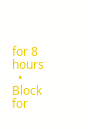for 8 hours
  • Block for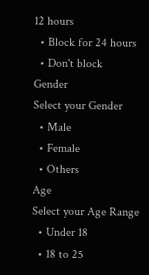12 hours
  • Block for 24 hours
  • Don't block
Gender
Select your Gender
  • Male
  • Female
  • Others
Age
Select your Age Range
  • Under 18
  • 18 to 25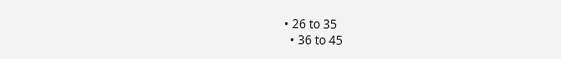• 26 to 35
  • 36 to 45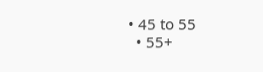• 45 to 55
  • 55+